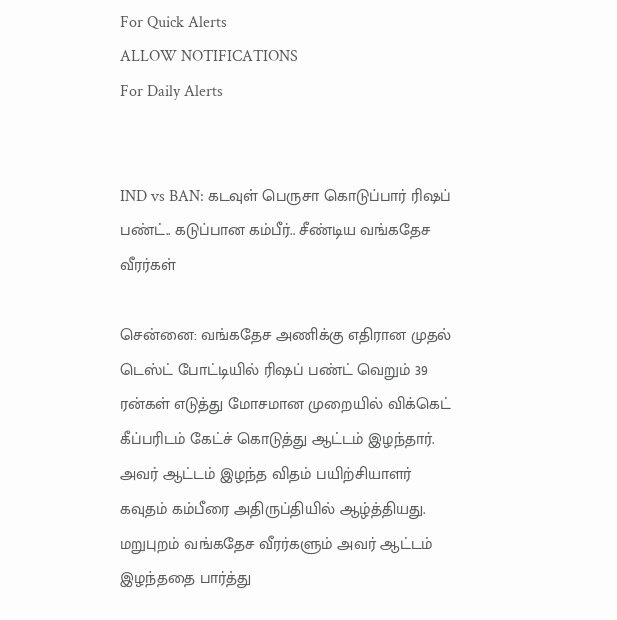For Quick Alerts
ALLOW NOTIFICATIONS
For Daily Alerts


IND vs BAN: கடவுள் பெருசா கொடுப்பார் ரிஷப் பண்ட்.. கடுப்பான கம்பீர்.. சீண்டிய வங்கதேச வீரர்கள்

சென்னை: வங்கதேச அணிக்கு எதிரான முதல் டெஸ்ட் போட்டியில் ரிஷப் பண்ட் வெறும் 39 ரன்கள் எடுத்து மோசமான முறையில் விக்கெட் கீப்பரிடம் கேட்ச் கொடுத்து ஆட்டம் இழந்தார். அவர் ஆட்டம் இழந்த விதம் பயிற்சியாளர் கவுதம் கம்பீரை அதிருப்தியில் ஆழ்த்தியது. மறுபுறம் வங்கதேச வீரர்களும் அவர் ஆட்டம் இழந்ததை பார்த்து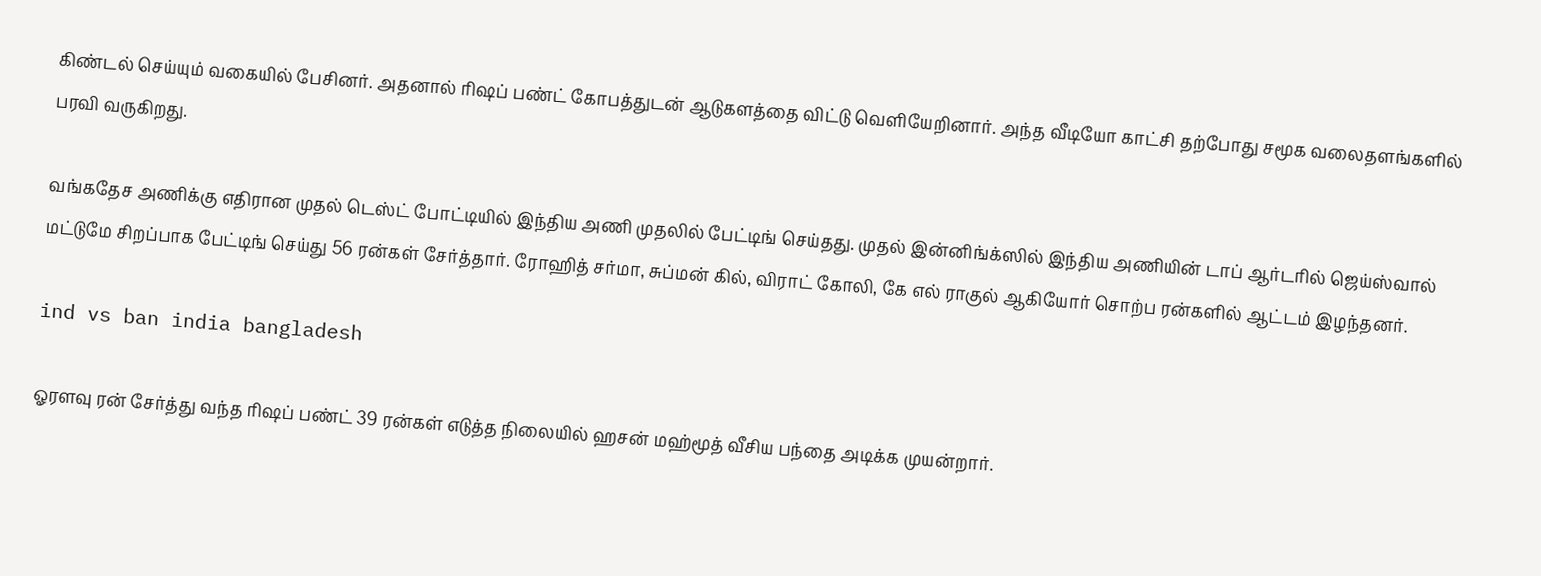கிண்டல் செய்யும் வகையில் பேசினர். அதனால் ரிஷப் பண்ட் கோபத்துடன் ஆடுகளத்தை விட்டு வெளியேறினார். அந்த வீடியோ காட்சி தற்போது சமூக வலைதளங்களில் பரவி வருகிறது.

வங்கதேச அணிக்கு எதிரான முதல் டெஸ்ட் போட்டியில் இந்திய அணி முதலில் பேட்டிங் செய்தது. முதல் இன்னிங்க்ஸில் இந்திய அணியின் டாப் ஆர்டரில் ஜெய்ஸ்வால் மட்டுமே சிறப்பாக பேட்டிங் செய்து 56 ரன்கள் சேர்த்தார். ரோஹித் சர்மா, சுப்மன் கில், விராட் கோலி, கே எல் ராகுல் ஆகியோர் சொற்ப ரன்களில் ஆட்டம் இழந்தனர்.

ind vs ban india bangladesh

ஓரளவு ரன் சேர்த்து வந்த ரிஷப் பண்ட் 39 ரன்கள் எடுத்த நிலையில் ஹசன் மஹ்மூத் வீசிய பந்தை அடிக்க முயன்றார்.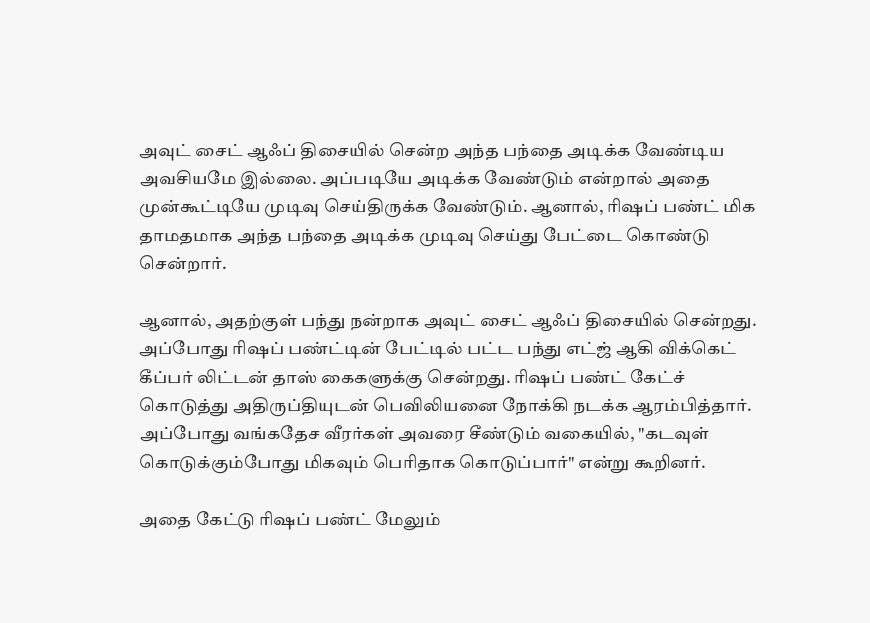அவுட் சைட் ஆஃப் திசையில் சென்ற அந்த பந்தை அடிக்க வேண்டிய அவசியமே இல்லை. அப்படியே அடிக்க வேண்டும் என்றால் அதை முன்கூட்டியே முடிவு செய்திருக்க வேண்டும். ஆனால், ரிஷப் பண்ட் மிக தாமதமாக அந்த பந்தை அடிக்க முடிவு செய்து பேட்டை கொண்டு சென்றார்.

ஆனால், அதற்குள் பந்து நன்றாக அவுட் சைட் ஆஃப் திசையில் சென்றது. அப்போது ரிஷப் பண்ட்டின் பேட்டில் பட்ட பந்து எட்ஜ் ஆகி விக்கெட் கீப்பர் லிட்டன் தாஸ் கைகளுக்கு சென்றது. ரிஷப் பண்ட் கேட்ச் கொடுத்து அதிருப்தியுடன் பெவிலியனை நோக்கி நடக்க ஆரம்பித்தார். அப்போது வங்கதேச வீரர்கள் அவரை சீண்டும் வகையில், "கடவுள் கொடுக்கும்போது மிகவும் பெரிதாக கொடுப்பார்" என்று கூறினர்.

அதை கேட்டு ரிஷப் பண்ட் மேலும்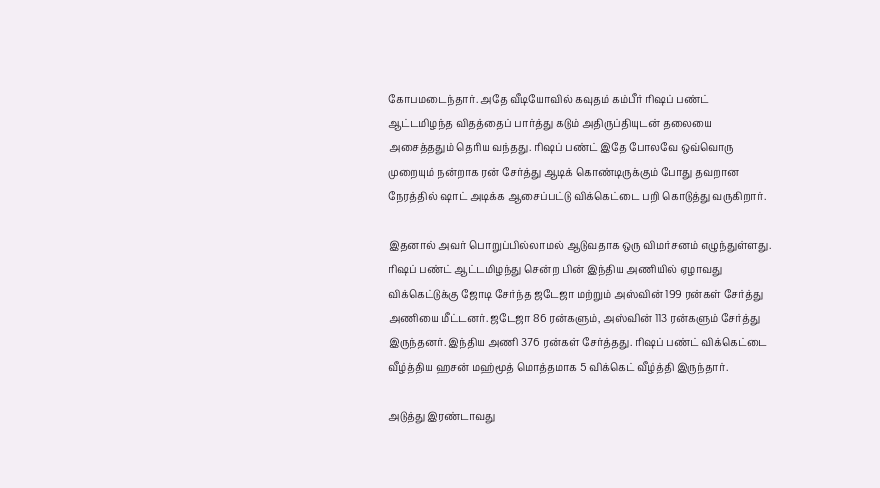கோபமடைந்தார். அதே வீடியோவில் கவுதம் கம்பீர் ரிஷப் பண்ட் ஆட்டமிழந்த விதத்தைப் பார்த்து கடும் அதிருப்தியுடன் தலையை அசைத்ததும் தெரிய வந்தது. ரிஷப் பண்ட் இதே போலவே ஒவ்வொரு முறையும் நன்றாக ரன் சேர்த்து ஆடிக் கொண்டிருக்கும் போது தவறான நேரத்தில் ஷாட் அடிக்க ஆசைப்பட்டு விக்கெட்டை பறி கொடுத்து வருகிறார்.

இதனால் அவர் பொறுப்பில்லாமல் ஆடுவதாக ஒரு விமர்சனம் எழுந்துள்ளது. ரிஷப் பண்ட் ஆட்டமிழந்து சென்ற பின் இந்திய அணியில் ஏழாவது விக்கெட்டுக்கு ஜோடி சேர்ந்த ஜடேஜா மற்றும் அஸ்வின் 199 ரன்கள் சேர்த்து அணியை மீட்டனர். ஜடேஜா 86 ரன்களும், அஸ்வின் 113 ரன்களும் சேர்த்து இருந்தனர். இந்திய அணி 376 ரன்கள் சேர்த்தது. ரிஷப் பண்ட் விக்கெட்டை வீழ்த்திய ஹசன் மஹ்மூத் மொத்தமாக 5 விக்கெட் வீழ்த்தி இருந்தார்.

அடுத்து இரண்டாவது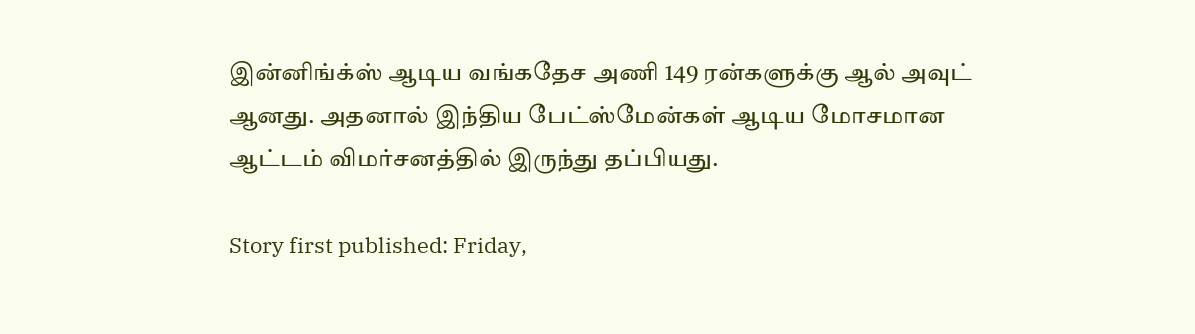இன்னிங்க்ஸ் ஆடிய வங்கதேச அணி 149 ரன்களுக்கு ஆல் அவுட் ஆனது. அதனால் இந்திய பேட்ஸ்மேன்கள் ஆடிய மோசமான ஆட்டம் விமர்சனத்தில் இருந்து தப்பியது.

Story first published: Friday,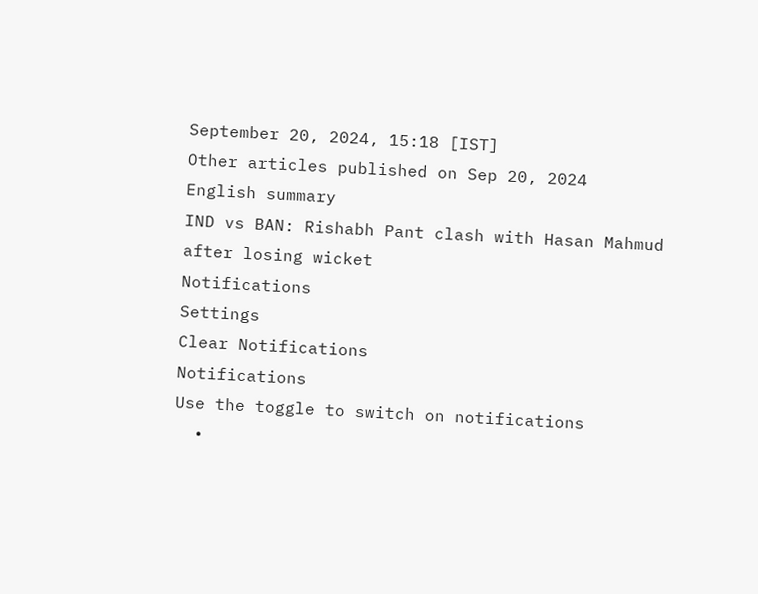September 20, 2024, 15:18 [IST]
Other articles published on Sep 20, 2024
English summary
IND vs BAN: Rishabh Pant clash with Hasan Mahmud after losing wicket
Notifications
Settings
Clear Notifications
Notifications
Use the toggle to switch on notifications
  •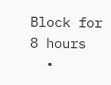Block for 8 hours
  •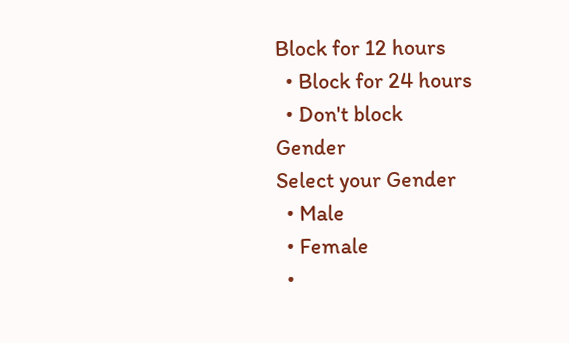Block for 12 hours
  • Block for 24 hours
  • Don't block
Gender
Select your Gender
  • Male
  • Female
  •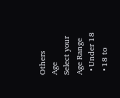Others
Age
Select your Age Range
  • Under 18
  • 18 to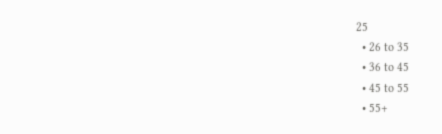25
  • 26 to 35
  • 36 to 45
  • 45 to 55
  • 55+